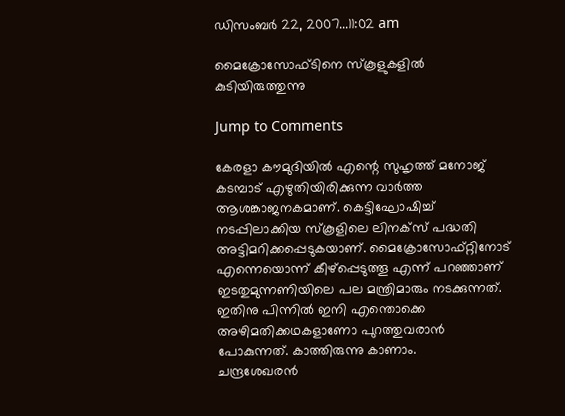ഡിസംബര്‍ 22, 2007...11:02 am

മൈക്രോസോഫ്ടിനെ സ്കൂളുകളില്‍ കുടിയിരുത്തുന്നു

Jump to Comments

കേരളാ കൗമുദിയില്‍ എന്റെ സുഹൃത്ത്‌ മനോജ്‌ കടമ്പാട്‌ എഴുതിയിരിക്കുന്ന വാര്‍ത്ത ആശങ്കാജനകമാണ്‌. കെട്ടിഘോഷിച്ച്‌ നടപ്പിലാക്കിയ സ്‌കൂളിലെ ലിനക്‌സ്‌ പദ്ധതി അട്ടിമറിക്കപ്പെടുകയാണ്‌. മൈക്രോസോഫ്‌റ്റിനോട്‌ എന്നെയൊന്ന്‌ കീഴ്‌പ്പെടുത്തൂ എന്ന്‌ പറഞ്ഞാണ്‌ ഇടതുമുന്നണിയിലെ പല മന്ത്രിമാരും നടക്കുന്നത്‌. ഇതിനു പിന്നില്‍ ഇനി എന്തൊക്കെ അഴിമതിക്കഥകളാണോ പുറത്തുവരാന്‍ പോകുന്നത്‌. കാത്തിരുന്നു കാണാം.
ചന്ദ്രശേഖരന്‍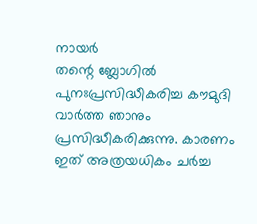നായര്‍
തന്റെ ബ്ലോഗില്‍ പുനഃപ്രസിദ്ധീകരിച്ച കൗമുദി വാര്‍ത്ത ഞാനും പ്രസിദ്ധീകരിക്കുന്നു. കാരണം ഇത്‌ അത്രയധികം ചര്‍ച്ച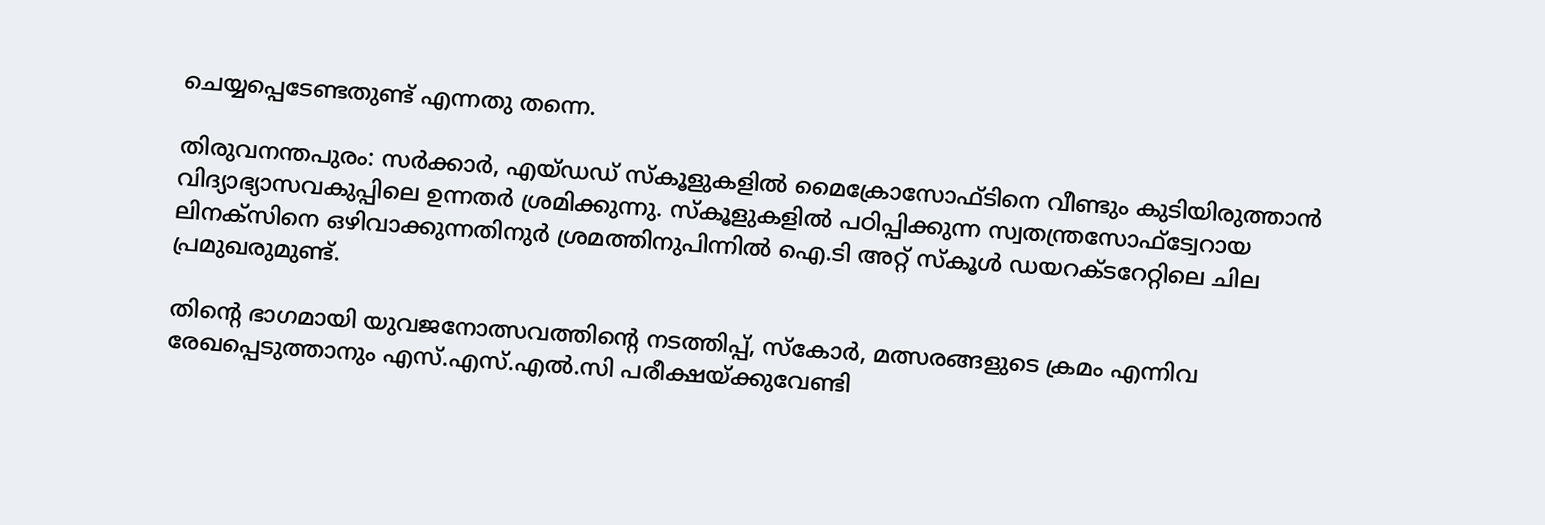ചെയ്യപ്പെടേണ്ടതുണ്ട്‌ എന്നതു തന്നെ.

തിരുവനന്തപുരം: സര്‍ക്കാര്‍, എയ്ഡഡ് സ്കൂളുകളില്‍ മൈക്രോസോഫ്ടിനെ വീണ്ടും കുടിയിരുത്താന്‍ വിദ്യാഭ്യാസവകുപ്പിലെ ഉന്നതര്‍ ശ്രമിക്കുന്നു. സ്കൂളുകളില്‍ പഠിപ്പിക്കുന്ന സ്വതന്ത്രസോഫ്ട്വേറായ ലിനക്സിനെ ഒഴിവാക്കുന്നതിനുര്‍ ശ്രമത്തിനുപിന്നില്‍ ഐ.ടി അറ്റ് സ്കൂള്‍ ഡയറക്ടറേറ്റിലെ ചില പ്രമുഖരുമുണ്ട്.

തിന്റെ ഭാഗമായി യുവജനോത്സവത്തിന്റെ നടത്തിപ്പ്, സ്കോര്‍, മത്സരങ്ങളുടെ ക്രമം എന്നിവ രേഖപ്പെടുത്താനും എസ്.എസ്.എല്‍.സി പരീക്ഷയ്ക്കുവേണ്ടി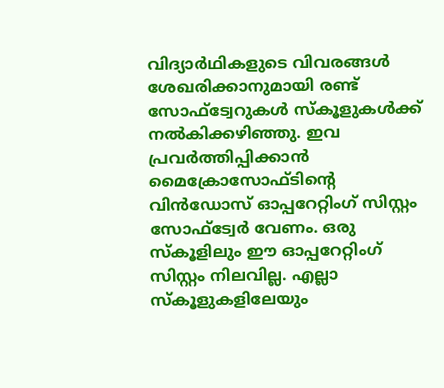വിദ്യാര്‍ഥികളുടെ വിവരങ്ങള്‍ ശേഖരിക്കാനുമായി രണ്ട് സോഫ്ട്വേറുകള്‍ സ്കൂളുകള്‍ക്ക് നല്‍കിക്കഴിഞ്ഞു. ഇവ പ്രവര്‍ത്തിപ്പിക്കാന്‍ മൈക്രോസോഫ്ടിന്റെ വിന്‍ഡോസ് ഓപ്പറേറ്റിംഗ് സിസ്റ്റം സോഫ്ട്വേര്‍ വേണം. ഒരു സ്കൂളിലും ഈ ഓപ്പറേറ്റിംഗ് സിസ്റ്റം നിലവില്ല. എല്ലാ സ്കൂളുകളിലേയും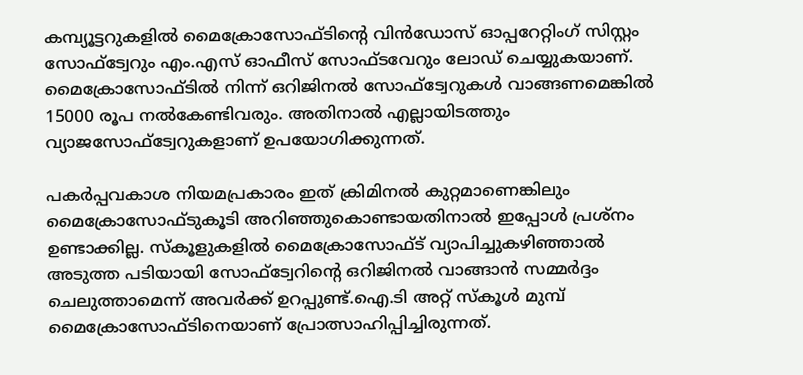കമ്പ്യൂട്ടറുകളില്‍ മൈക്രോസോഫ്ടിന്റെ വിന്‍ഡോസ് ഓപ്പറേറ്റിംഗ് സിസ്റ്റം സോഫ്ട്വേറും എം.എസ് ഓഫീസ് സോഫ്ടവേറും ലോഡ് ചെയ്യുകയാണ്. മൈക്രോസോഫ്ടില്‍ നിന്ന് ഒറിജിനല്‍ സോഫ്ട്വേറുകള്‍ വാങ്ങണമെങ്കില്‍ 15000 രൂപ നല്‍കേണ്ടിവരും. അതിനാല്‍ എല്ലായിടത്തും വ്യാജസോഫ്ട്വേറുകളാണ് ഉപയോഗിക്കുന്നത്.

പകര്‍പ്പവകാശ നിയമപ്രകാരം ഇത് ക്രിമിനല്‍ കുറ്റമാണെങ്കിലും മൈക്രോസോഫ്ടുകൂടി അറിഞ്ഞുകൊണ്ടായതിനാല്‍ ഇപ്പോള്‍ പ്രശ്നം ഉണ്ടാക്കില്ല. സ്കൂളുകളില്‍ മൈക്രോസോഫ്ട് വ്യാപിച്ചുകഴിഞ്ഞാല്‍ അടുത്ത പടിയായി സോഫ്ട്വേറിന്റെ ഒറിജിനല്‍ വാങ്ങാന്‍ സമ്മര്‍ദ്ദം ചെലുത്താമെന്ന് അവര്‍ക്ക് ഉറപ്പുണ്ട്.ഐ.ടി അറ്റ് സ്കൂള്‍ മുമ്പ് മൈക്രോസോഫ്ടിനെയാണ് പ്രോത്സാഹിപ്പിച്ചിരുന്നത്.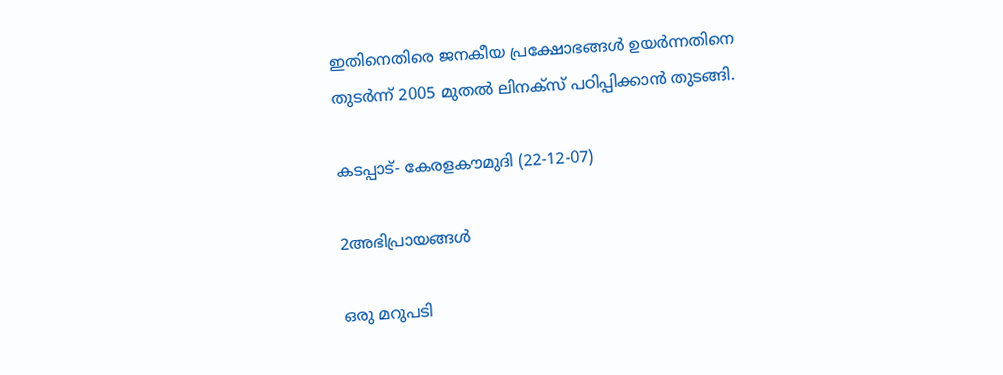ഇതിനെതിരെ ജനകീയ പ്രക്ഷോഭങ്ങള്‍ ഉയര്‍ന്നതിനെ തുടര്‍ന്ന് 2005 മുതല്‍ ലിനക്സ് പഠിപ്പിക്കാന്‍ തുടങ്ങി.

കടപ്പാട്- കേരളകൗമുദി (22-12-07)

2അഭിപ്രായങ്ങള്‍

ഒരു മറുപടി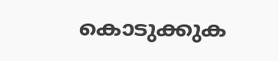കൊടുക്കുക